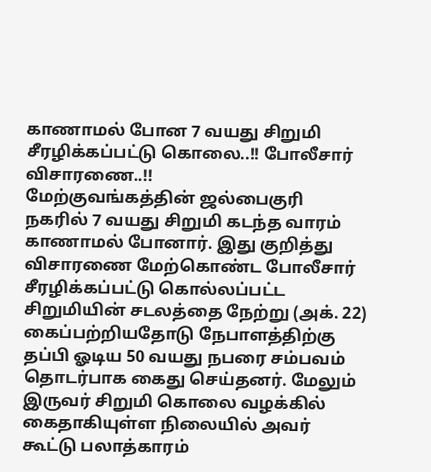காணாமல் போன 7 வயது சிறுமி சீரழிக்கப்பட்டு கொலை..!! போலீசார் விசாரணை..!!
மேற்குவங்கத்தின் ஜல்பைகுரி நகரில் 7 வயது சிறுமி கடந்த வாரம் காணாமல் போனார். இது குறித்து விசாரணை மேற்கொண்ட போலீசார் சீரழிக்கப்பட்டு கொல்லப்பட்ட சிறுமியின் சடலத்தை நேற்று (அக். 22) கைப்பற்றியதோடு நேபாளத்திற்கு தப்பி ஓடிய 50 வயது நபரை சம்பவம் தொடர்பாக கைது செய்தனர். மேலும் இருவர் சிறுமி கொலை வழக்கில் கைதாகியுள்ள நிலையில் அவர் கூட்டு பலாத்காரம்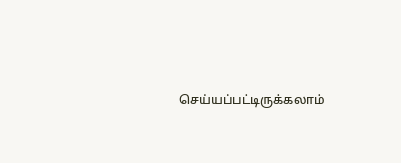செய்யப்பட்டிருக்கலாம்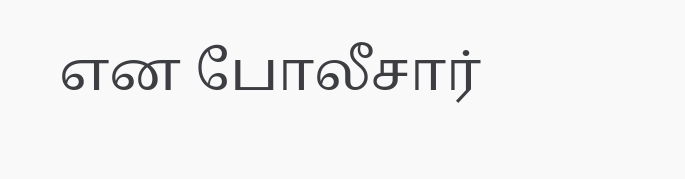என போலீசார்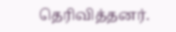தெரிவித்தனர்.